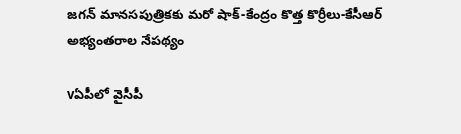జగన్ మానసపుత్రికకు మరో షాక్-కేంద్రం కొత్త కొర్రీలు-కేసీఆర్ అభ్యంతరాల నేపథ్యం

vఏపీలో వైసీపీ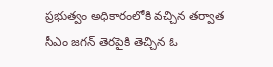ప్రభుత్వం అధికారంలోకి వచ్చిన తర్వాత సీఎం జగన్ తెరపైకి తెచ్చిన ఓ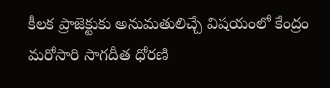కీలక ప్రాజెక్టుకు అనుమతులిచ్చే విషయంలో కేంద్రం మరోసారి సాగదీత ధోరణి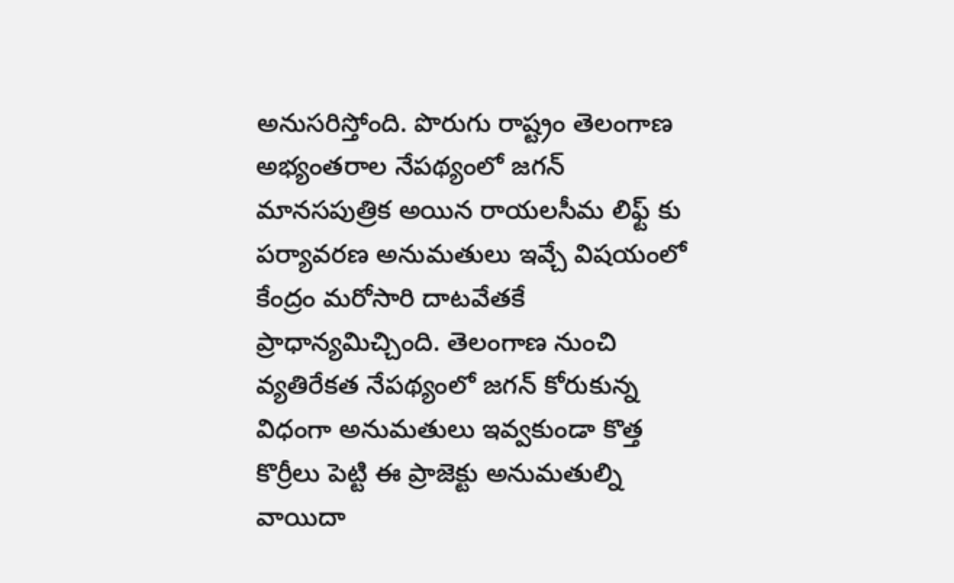అనుసరిస్తోంది. పొరుగు రాష్ట్రం తెలంగాణ అభ్యంతరాల నేపథ్యంలో జగన్ మానసపుత్రిక అయిన రాయలసీమ లిఫ్ట్ కు పర్యావరణ అనుమతులు ఇవ్చే విషయంలో కేంద్రం మరోసారి దాటవేతకే ప్రాధాన్యమిచ్చింది. తెలంగాణ నుంచి వ్యతిరేకత నేపథ్యంలో జగన్ కోరుకున్న విధంగా అనుమతులు ఇవ్వకుండా కొత్త కొర్రీలు పెట్టి ఈ ప్రాజెక్టు అనుమతుల్ని వాయిదా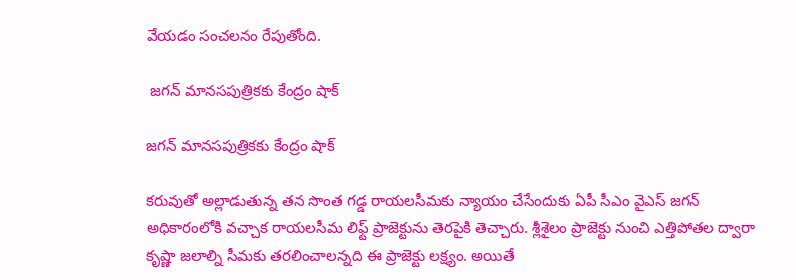వేయడం సంచలనం రేపుతోంది.

 జగన్ మానసపుత్రికకు కేంద్రం షాక్

జగన్ మానసపుత్రికకు కేంద్రం షాక్

కరువుతో అల్లాడుతున్న తన సొంత గడ్డ రాయలసీమకు న్యాయం చేసేందుకు ఏపీ సీఎం వైఎస్ జగన్ అధికారంలోకి వచ్చాక రాయలసీమ లిఫ్ట్ ప్రాజెక్టును తెరపైకి తెచ్చారు. శ్లీశైలం ప్రాజెక్టు నుంచి ఎత్తిపోతల ద్వారా కృష్ణా జలాల్ని సీమకు తరలించాలన్నది ఈ ప్రాజెక్టు లక్ష్యం. అయితే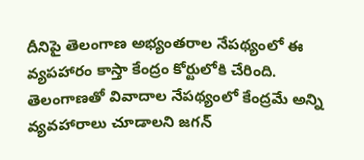దీనిపై తెలంగాణ అభ్యంతరాల నేపథ్యంలో ఈ వ్యపహారం కాస్తా కేంద్రం కోర్టులోకి చేరింది. తెలంగాణతో వివాదాల నేపథ్యంలో కేంద్రమే అన్ని వ్యవహారాలు చూడాలని జగన్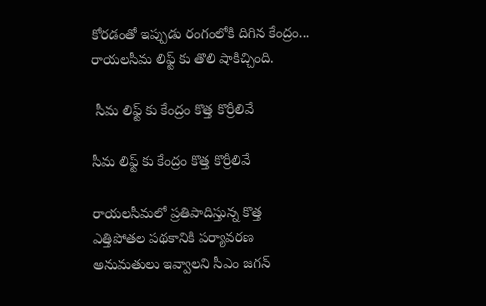కోరడంతో ఇప్పుడు రంగంలోకి దిగిన కేంద్రం... రాయలసీమ లిఫ్ట్ కు తొలి షాకిచ్చింది.

 సీమ లిఫ్ట్ కు కేంద్రం కొత్త కొర్రీలివే

సీమ లిఫ్ట్ కు కేంద్రం కొత్త కొర్రీలివే

రాయలసీమలో ప్రతిపాదిస్తున్న కొత్త ఎత్తిపోతల పథకానికి పర్యావరణ అనుమతులు ఇవ్వాలని సీఎం జగన్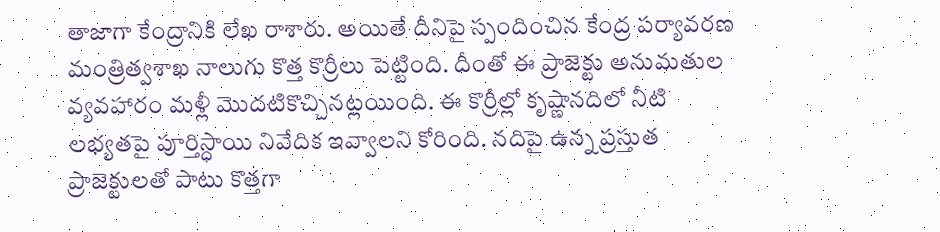తాజాగా కేంద్రానికి లేఖ రాశారు. అయితే దీనిపై స్పందించిన కేంద్ర పర్యావరణ మంత్రిత్వశాఖ నాలుగు కొత్త కొర్రీలు పెట్టింది. దీంతో ఈ ప్రాజెక్టు అనుమతుల వ్యవహారం మళ్లీ మొదటికొచ్చినట్లయింది. ఈ కొర్రీల్లో కృష్ణానదిలో నీటి లభ్యతపై పూర్తిస్ధాయి నివేదిక ఇవ్వాలని కోరింది. నదిపై ఉన్న ప్రస్తుత ప్రాజెక్టులతో పాటు కొత్తగా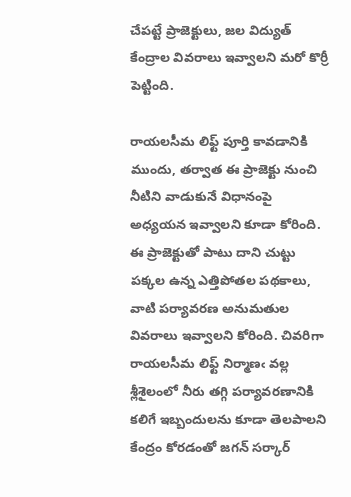చేపట్టే ప్రాజెక్టులు, జల విద్యుత్ కేంద్రాల వివరాలు ఇవ్వాలని మరో కొర్రీ పెట్టింది.

రాయలసీమ లిఫ్ట్ పూర్తి కావడానికి ముందు, తర్వాత ఈ ప్రాజెక్టు నుంచి నీటిని వాడుకునే విధానంపై అధ్యయన ఇవ్వాలని కూడా కోరింది. ఈ ప్రాజెక్టుతో పాటు దాని చుట్టు పక్కల ఉన్న ఎత్తిపోతల పథకాలు, వాటి పర్యావరణ అనుమతుల వివరాలు ఇవ్వాలని కోరింది. చివరిగా రాయలసీమ లిఫ్ట్ నిర్మాణఁ వల్ల శ్లీశైలంలో నీరు తగ్గి పర్యావరణానికి కలిగే ఇబ్బందులను కూడా తెలపాలని కేంద్రం కోరడంతో జగన్ సర్కార్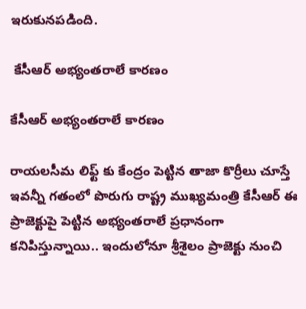ఇరుకునపడింది.

 కేసీఆర్ అభ్యంతరాలే కారణం

కేసీఆర్ అభ్యంతరాలే కారణం

రాయలసీమ లిఫ్ట్ కు కేంద్రం పెట్టిన తాజా కొర్రీలు చూస్తే ఇవన్నీ గతంలో పొరుగు రాష్ట్ర ముఖ్యమంత్రి కేసీఆర్ ఈ ప్రాజెక్టుపై పెట్టిన అభ్యంతరాలే ప్రధానంగా కనిపిస్తున్నాయి.. ఇందులోనూ శ్రీశైలం ప్రాజెక్టు నుంచి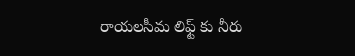రాయలసీమ లిఫ్ట్ కు నీరు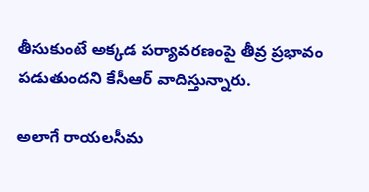తీసుకుంటే అక్కడ పర్యావరణంపై తీవ్ర ప్రభావం పడుతుందని కేసీఆర్ వాదిస్తున్నారు.

అలాగే రాయలసీమ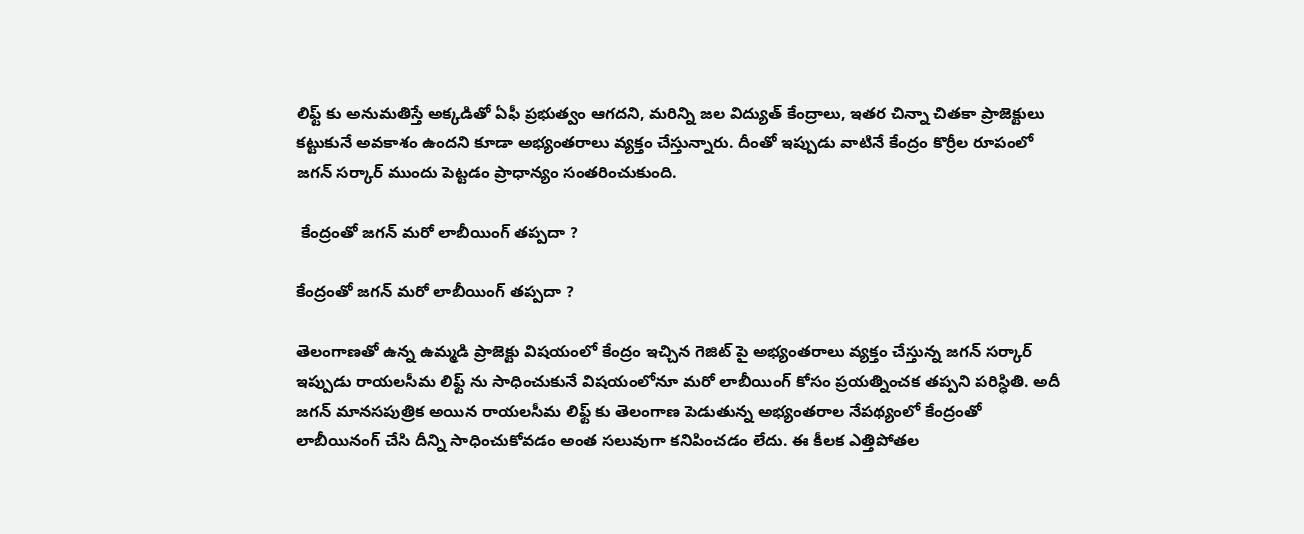లిఫ్ట్ కు అనుమతిస్తే అక్కడితో ఏఫీ ప్రభుత్వం ఆగదని, మరిన్ని జల విద్యుత్ కేంద్రాలు, ఇతర చిన్నా చితకా ప్రాజెక్టులు కట్టుకునే అవకాశం ఉందని కూడా అభ్యంతరాలు వ్యక్తం చేస్తున్నారు. దీంతో ఇప్పుడు వాటినే కేంద్రం కొర్రీల రూపంలో జగన్ సర్కార్ ముందు పెట్టడం ప్రాధాన్యం సంతరించుకుంది.

 కేంద్రంతో జగన్ మరో లాబీయింగ్ తప్పదా ?

కేంద్రంతో జగన్ మరో లాబీయింగ్ తప్పదా ?

తెలంగాణతో ఉన్న ఉమ్మడి ప్రాజెక్టు విషయంలో కేంద్రం ఇచ్చిన గెజిట్ పై అభ్యంతరాలు వ్యక్తం చేస్తున్న జగన్ సర్కార్ ఇప్పుడు రాయలసీమ లిఫ్ట్ ను సాధించుకునే విషయంలోనూ మరో లాబీయింగ్ కోసం ప్రయత్నించక తప్పని పరిస్ధితి. అదీ జగన్ మానసపుత్రిక అయిన రాయలసీమ లిఫ్ట్ కు తెలంగాణ పెడుతున్న అభ్యంతరాల నేపథ్యంలో కేంద్రంతో లాబీయినంగ్ చేసి దీన్ని సాధించుకోవడం అంత సలువుగా కనిపించడం లేదు. ఈ కీలక ఎత్తిపోతల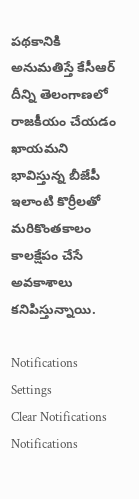పథకానికి అనుమతిస్తే కేసీఆర్ దీన్ని తెలంగాణలో రాజకీయం చేయడం ఖాయమని భావిస్తున్న బీజేపీ ఇలాంటి కొర్రీలతో మరికొంతకాలం కాలక్షేపం చేసే అవకాశాలు కనిపిస్తున్నాయి.

Notifications
Settings
Clear Notifications
Notifications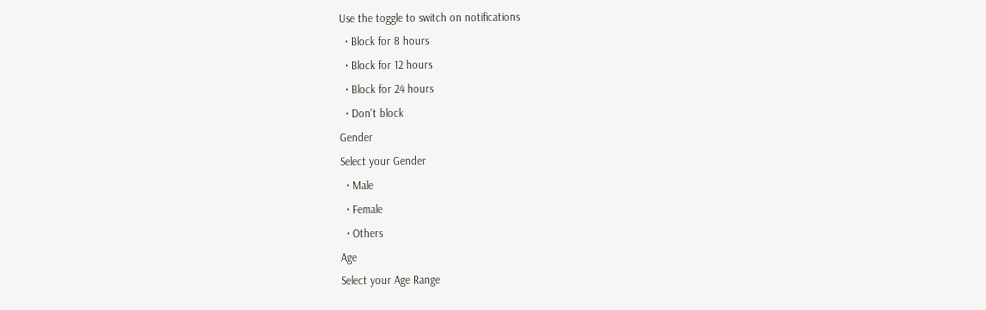Use the toggle to switch on notifications
  • Block for 8 hours
  • Block for 12 hours
  • Block for 24 hours
  • Don't block
Gender
Select your Gender
  • Male
  • Female
  • Others
Age
Select your Age Range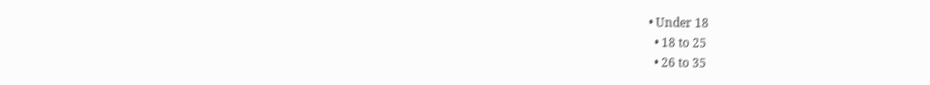• Under 18
  • 18 to 25
  • 26 to 35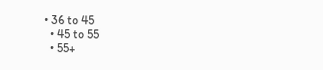• 36 to 45
  • 45 to 55
  • 55+